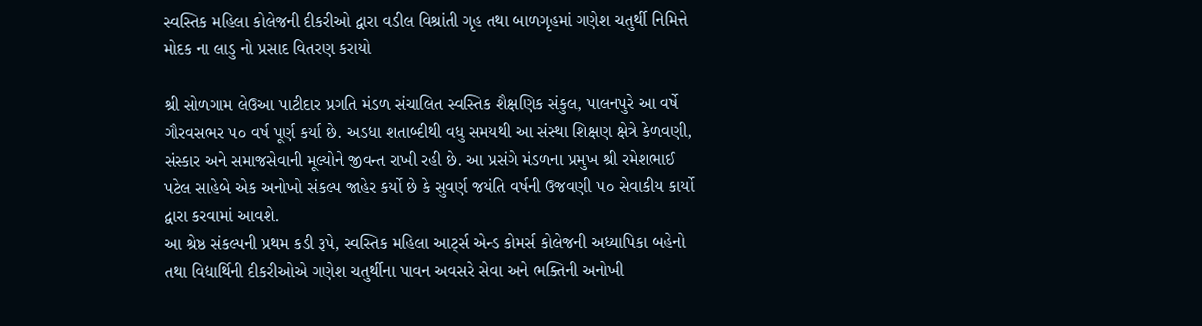સ્વસ્તિક મહિલા કોલેજની દીકરીઓ દ્વારા વડીલ વિશ્રાંતી ગૃહ તથા બાળગૃહમાં ગણેશ ચતુર્થી નિમિત્તે મોદક ના લાડુ નો પ્રસાદ વિતરણ કરાયો

શ્રી સોળગામ લેઉઆ પાટીદાર પ્રગતિ મંડળ સંચાલિત સ્વસ્તિક શૈક્ષણિક સંકુલ, પાલનપુરે આ વર્ષે ગૌરવસભર ૫૦ વર્ષ પૂર્ણ કર્યા છે. અડધા શતાબ્દીથી વધુ સમયથી આ સંસ્થા શિક્ષણ ક્ષેત્રે કેળવણી, સંસ્કાર અને સમાજસેવાની મૂલ્યોને જીવન્ત રાખી રહી છે. આ પ્રસંગે મંડળના પ્રમુખ શ્રી રમેશભાઈ પટેલ સાહેબે એક અનોખો સંકલ્પ જાહેર કર્યો છે કે સુવર્ણ જયંતિ વર્ષની ઉજવણી ૫૦ સેવાકીય કાર્યો દ્વારા કરવામાં આવશે.
આ શ્રેષ્ઠ સંકલ્પની પ્રથમ કડી રૂપે, સ્વસ્તિક મહિલા આર્ટ્સ એન્ડ કોમર્સ કોલેજની અધ્યાપિકા બહેનો તથા વિદ્યાર્થિની દીકરીઓએ ગણેશ ચતુર્થીના પાવન અવસરે સેવા અને ભક્તિની અનોખી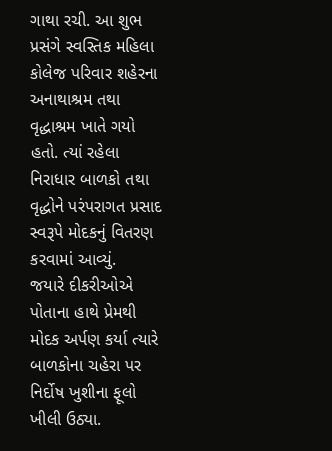ગાથા રચી. આ શુભ પ્રસંગે સ્વસ્તિક મહિલા કોલેજ પરિવાર શહેરના અનાથાશ્રમ તથા વૃદ્ધાશ્રમ ખાતે ગયો હતો. ત્યાં રહેલા નિરાધાર બાળકો તથા વૃદ્ધોને પરંપરાગત પ્રસાદ સ્વરૂપે મોદકનું વિતરણ કરવામાં આવ્યું.
જયારે દીકરીઓએ પોતાના હાથે પ્રેમથી મોદક અર્પણ કર્યા ત્યારે બાળકોના ચહેરા પર નિર્દોષ ખુશીના ફૂલો ખીલી ઉઠ્યા.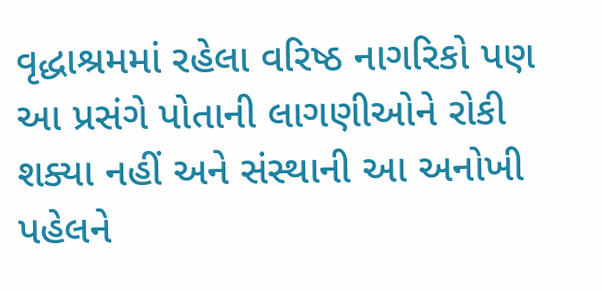વૃદ્ધાશ્રમમાં રહેલા વરિષ્ઠ નાગરિકો પણ આ પ્રસંગે પોતાની લાગણીઓને રોકી શક્યા નહીં અને સંસ્થાની આ અનોખી પહેલને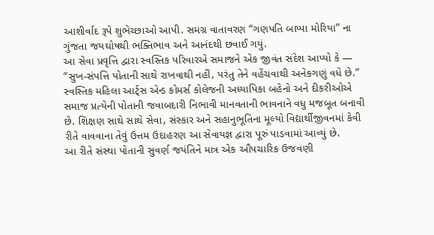આશીર્વાદ રૂપે શુભેચ્છાઓ આપી. સમગ્ર વાતાવરણ “ગણપતિ બાપ્પા મોરિયા” ના ગુંજતા જયઘોષથી ભક્તિભાવ અને આનંદથી છવાઈ ગયું.
આ સેવા પ્રવૃત્તિ દ્વારા સ્વસ્તિક પરિવારએ સમાજને એક જીવંત સંદેશ આપ્યો કે —
“સુખ-સંપત્તિ પોતાની સાથે રાખવાથી નહીં, પરંતુ તેને વહેંચવાથી અનેકગણું વધે છે.”
સ્વસ્તિક મહિલા આર્ટ્સ એન્ડ કોમર્સ કોલેજની અધ્યાપિકા બહેનો અને દીકરીઓએ સમાજ પ્રત્યેની પોતાની જવાબદારી નિભાવી માનવતાની ભાવનાને વધુ મજબૂત બનાવી છે. શિક્ષણ સાથે સાથે સેવા, સંસ્કાર અને સહાનુભૂતિના મૂલ્યો વિદ્યાર્થીજીવનમાં કેવી રીતે વાવવાના તેવું ઉત્તમ ઉદાહરણ આ સેવાયજ્ઞ દ્વારા પૂરું પાડવામાં આવ્યું છે.
આ રીતે સંસ્થા પોતાની સુવર્ણ જયંતિને માત્ર એક ઔપચારિક ઉજવણી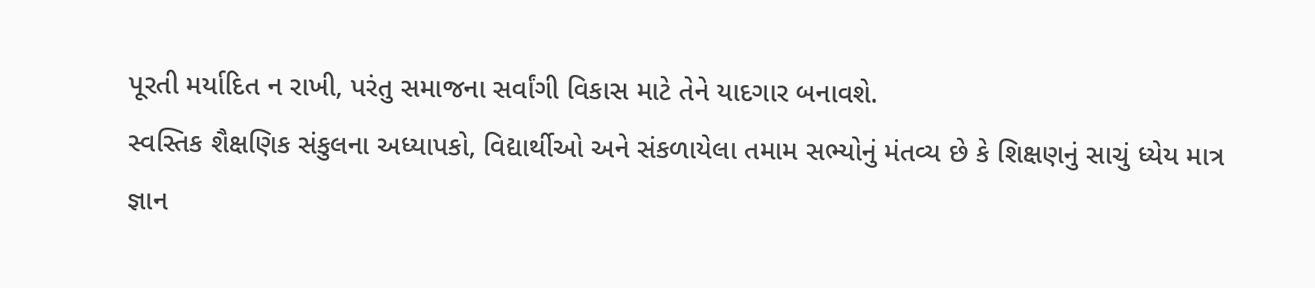પૂરતી મર્યાદિત ન રાખી, પરંતુ સમાજના સર્વાંગી વિકાસ માટે તેને યાદગાર બનાવશે.
સ્વસ્તિક શૈક્ષણિક સંકુલના અધ્યાપકો, વિદ્યાર્થીઓ અને સંકળાયેલા તમામ સભ્યોનું મંતવ્ય છે કે શિક્ષણનું સાચું ધ્યેય માત્ર જ્ઞાન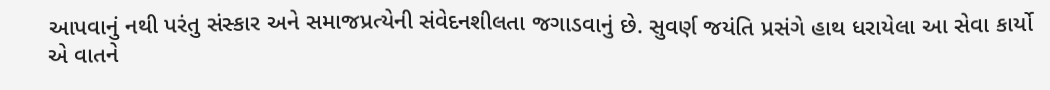આપવાનું નથી પરંતુ સંસ્કાર અને સમાજપ્રત્યેની સંવેદનશીલતા જગાડવાનું છે. સુવર્ણ જયંતિ પ્રસંગે હાથ ધરાયેલા આ સેવા કાર્યો એ વાતને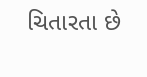ચિતારતા છે